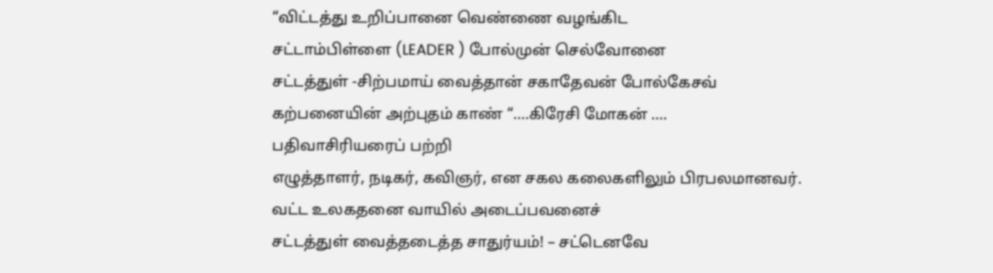“விட்டத்து உறிப்பானை வெண்ணை வழங்கிட
சட்டாம்பிள்ளை (LEADER ) போல்முன் செல்வோனை
சட்டத்துள் -சிற்பமாய் வைத்தான் சகாதேவன் போல்கேசவ்
கற்பனையின் அற்புதம் காண் “….கிரேசி மோகன் ….
பதிவாசிரியரைப் பற்றி
எழுத்தாளர், நடிகர், கவிஞர், என சகல கலைகளிலும் பிரபலமானவர்.
வட்ட உலகதனை வாயில் அடைப்பவனைச்
சட்டத்துள் வைத்தடைத்த சாதுர்யம்! – சட்டெனவே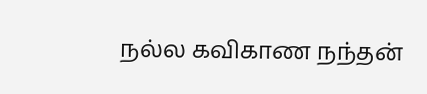நல்ல கவிகாண நந்தன்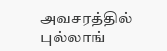அவசரத்தில்
புல்லாங்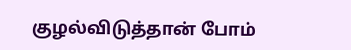குழல்விடுத்தான் போம்